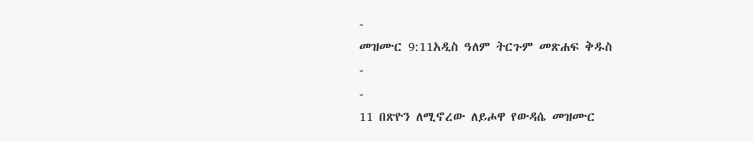-
መዝሙር 9:11አዲስ ዓለም ትርጉም መጽሐፍ ቅዱስ
-
-
11 በጽዮን ለሚኖረው ለይሖዋ የውዳሴ መዝሙር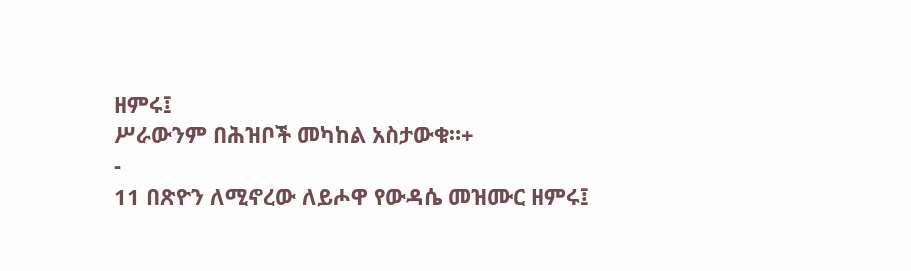ዘምሩ፤
ሥራውንም በሕዝቦች መካከል አስታውቁ።+
-
11 በጽዮን ለሚኖረው ለይሖዋ የውዳሴ መዝሙር ዘምሩ፤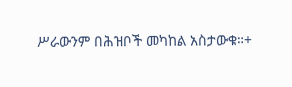ሥራውንም በሕዝቦች መካከል አስታውቁ።+